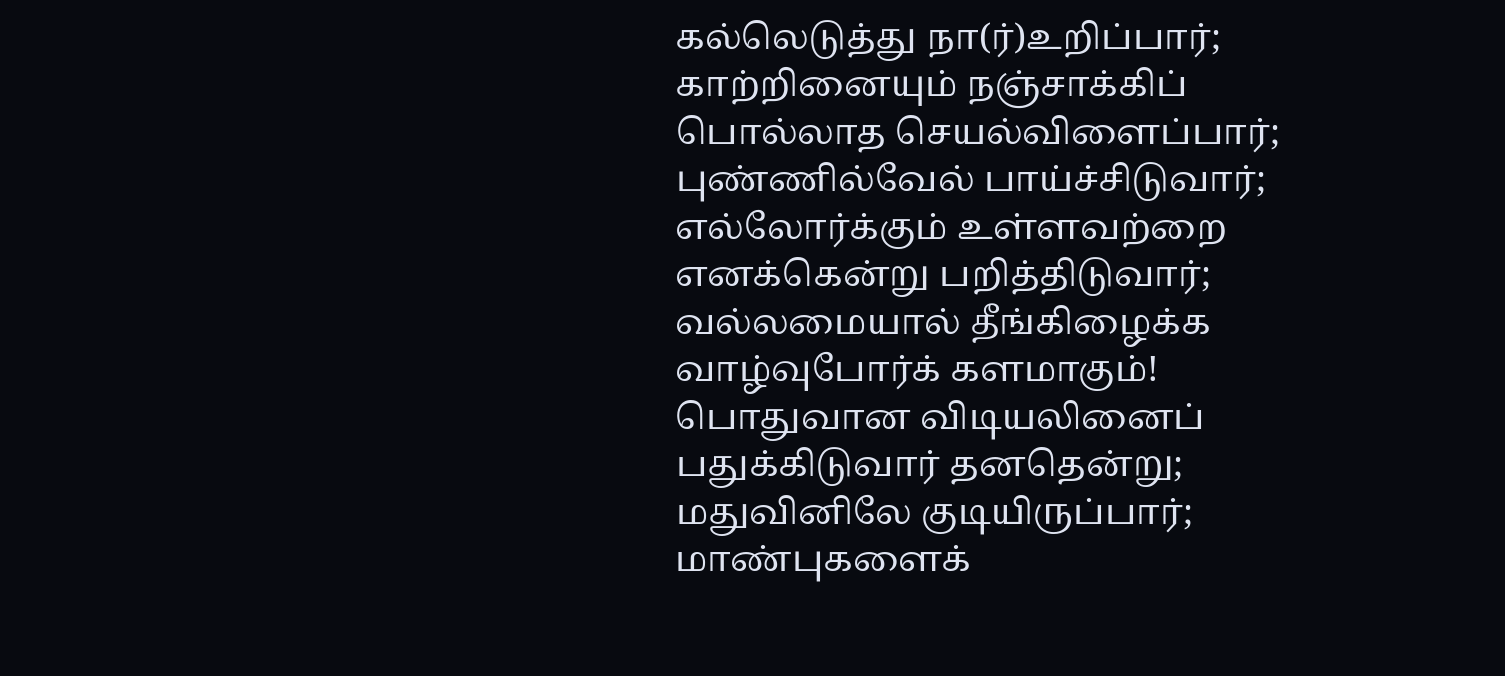கல்லெடுத்து நா(ர்)உறிப்பார்;
காற்றினையும் நஞ்சாக்கிப்
பொல்லாத செயல்விளைப்பார்;
புண்ணில்வேல் பாய்ச்சிடுவார்;
எல்லோர்க்கும் உள்ளவற்றை
எனக்கென்று பறித்திடுவார்;
வல்லமையால் தீங்கிழைக்க
வாழ்வுபோர்க் களமாகும்!
பொதுவான விடியலினைப்
பதுக்கிடுவார் தனதென்று;
மதுவினிலே குடியிருப்பார்;
மாண்புகளைக்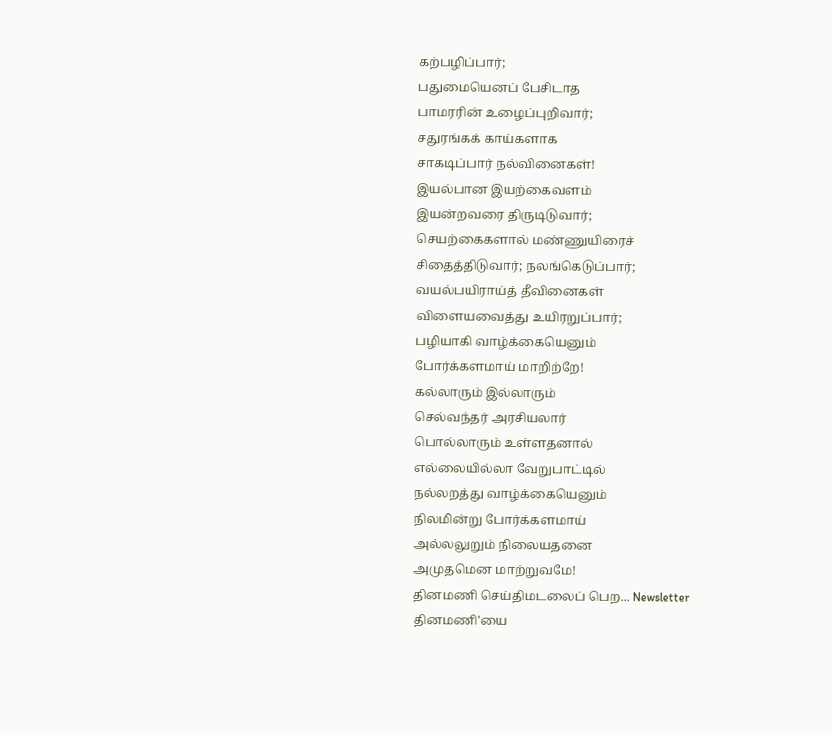கற்பழிப்பார்;
பதுமையெனப் பேசிடாத
பாமரரின் உழைப்புறிவார்;
சதுரங்கக் காய்களாக
சாகடிப்பார் நல்வினைகள்!
இயல்பான இயற்கைவளம்
இயன்றவரை திருடிடுவார்;
செயற்கைகளால் மண்ணுயிரைச்
சிதைத்திடுவார்; நலங்கெடுப்பார்;
வயல்பயிராய்த் தீவினைகள்
விளையவைத்து உயிரறுப்பார்;
பழியாகி வாழ்க்கையெனும்
போர்க்களமாய் மாறிற்றே!
கல்லாரும் இல்லாரும்
செல்வந்தர் அரசியலார்
பொல்லாரும் உள்ளதனால்
எல்லையில்லா வேறுபாட்டில்
நல்லறத்து வாழ்க்கையெனும்
நிலமின்று போர்க்களமாய்
அல்லலுறும் நிலையதனை
அமுதமென மாற்றுவமே!
தினமணி செய்திமடலைப் பெற... Newsletter
தினமணி'யை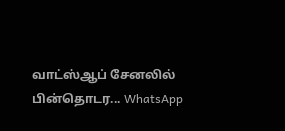வாட்ஸ்ஆப் சேனலில் பின்தொடர... WhatsApp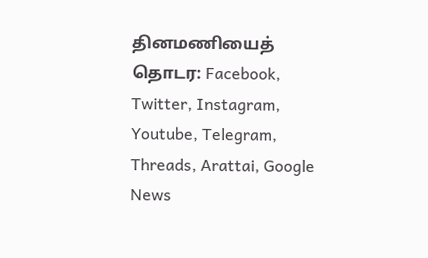தினமணியைத் தொடர: Facebook, Twitter, Instagram, Youtube, Telegram, Threads, Arattai, Google News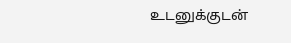உடனுக்குடன்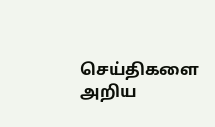செய்திகளை அறிய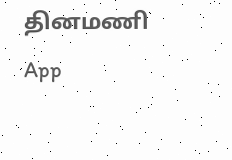தினமணி App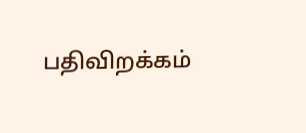பதிவிறக்கம்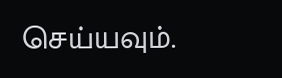செய்யவும்.